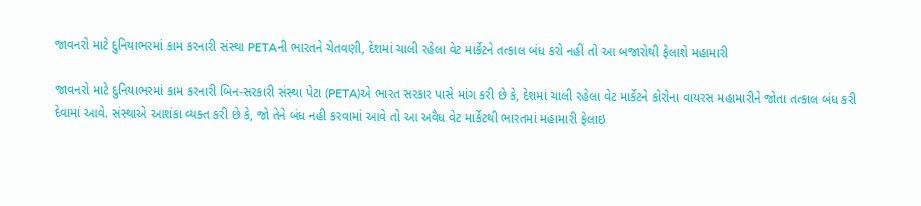જાવનરો માટે દુનિયાભરમાં કામ કરનારી સંસ્થા PETAની ભારતને ચેતવણી, દેશમાં ચાલી રહેલા વેટ માર્કેટને તત્કાલ બંધ કરો નહીં તો આ બજારોથી ફેલાશે મહામારી

જાવનરો માટે દુનિયાભરમાં કામ કરનારી બિન-સરકારી સંસ્થા પેટા (PETA)એ ભારત સરકાર પાસે માંગ કરી છે કે, દેશમાં ચાલી રહેલા વેટ માર્કેટને કોરોના વાયરસ મહામારીને જોતા તત્કાલ બંધ કરી દેવામાં આવે. સંસ્થાએ આશંકા વ્યક્ત કરી છે કે, જો તેને બંધ નહી કરવામાં આવે તો આ અવૈધ વેટ માર્કેટથી ભારતમાં મહામારી ફેલાઇ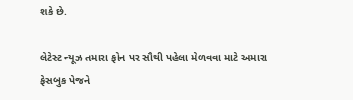શકે છે.

લેટેસ્ટ ન્યૂઝ તમારા ફોન પર સૌથી પહેલા મેળવવા માટે અમારા ફેસબુક પેજને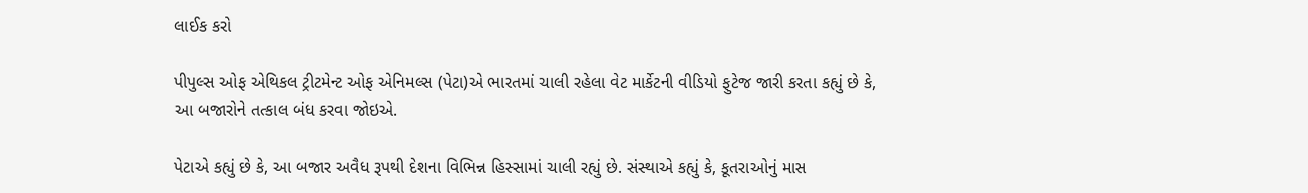લાઈક કરો

પીપુલ્સ ઓફ એથિકલ ટ્રીટમેન્ટ ઓફ એનિમલ્સ (પેટા)એ ભારતમાં ચાલી રહેલા વેટ માર્કેટની વીડિયો ફુટેજ જારી કરતા કહ્યું છે કે, આ બજારોને તત્કાલ બંધ કરવા જોઇએ.

પેટાએ કહ્યું છે કે, આ બજાર અવૈધ રૂપથી દેશના વિભિન્ન હિસ્સામાં ચાલી રહ્યું છે. સંસ્થાએ કહ્યું કે, કૂતરાઓનું માસ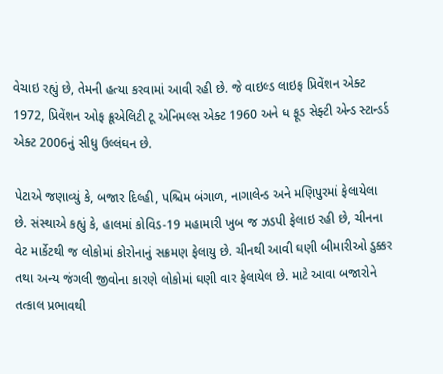વેચાઇ રહ્યું છે, તેમની હત્યા કરવામાં આવી રહી છે. જે વાઇલ્ડ લાઇફ પ્રિવેંશન એક્ટ 1972, પ્રિવેંશન ઓફ ક્રૂએલિટી ટૂ એનિમલ્સ એક્ટ 1960 અને ધ ફૂડ સેફ્ટી એન્ડ સ્ટાન્ડર્ડ એક્ટ 2006નું સીધુ ઉલ્લંઘન છે.

પેટાએ જણાવ્યું કે, બજાર દિલ્હી, પશ્ચિમ બંગાળ, નાગાલેન્ડ અને મણિપુરમાં ફેલાયેલા છે. સંસ્થાએ કહ્યું કે, હાલમાં કોવિડ-19 મહામારી ખુબ જ ઝડપી ફેલાઇ રહી છે, ચીનના વેટ માર્કેટથી જ લોકોમાં કોરોનાનું સક્રમણ ફેલાયુ છે. ચીનથી આવી ઘણી બીમારીઓ ડુક્કર તથા અન્ય જંગલી જીવોના કારણે લોકોમાં ઘણી વાર ફેલાયેલ છે. માટે આવા બજારોને તત્કાલ પ્રભાવથી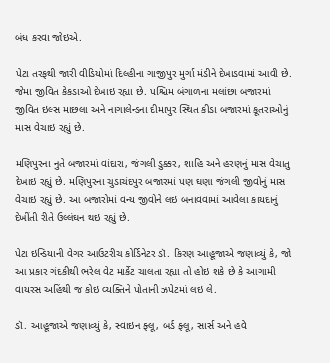બંધ કરવા જોઇએ.

પેટા તરફથી જારી વીડિયોમાં દિલ્હીના ગાજીપુર મુર્ગા મંડીને દેખાડવામાં આવી છે. જેમા જીવિત કેકડાઓ દેખાઇ રહ્યા છે. પશ્ચિમ બંગાળના મલાંછા બજારમાં જીવિત ઇલ્સ માછલા અને નાગાલેન્ડના દીમાપુર સ્થિત કીડા બજારમાં કૂતરાઓનું માસ વેચાઇ રહ્યું છે.

મણિપુરના નુતે બજારમાં વાંદારા, જંગલી ડુક્કર, શાહિ અને હરણનું માસ વેચાતુ દેખાઇ રહ્યું છે. મણિપુરના ચુડાચંદપુર બજારમાં પણ ઘણા જંગલી જીવોનું માસ વેચાઇ રહ્યું છે. આ બજારોમાં વન્ય જીવોને લઇ બનાવવામાં આવેલા કાયદાનું દેખીંતી રીતે ઉલ્લંઘન થઇ રહ્યું છે.

પેટા ઇન્ડિયાની વેગર આઉટરીચ કોર્ડિનેટર ડૉ. કિરણ આહૂજાએ જણાવ્યું કે, જો આ પ્રકાર ગંદકીથી ભરેલ વેટ માર્કેટ ચાલતા રહ્યા તો હોઇ શકે છે કે આગામી વાયરસ અહિંથી જ કોઇ વ્યક્તિને પોતાની ઝપેટમાં લઇ લે.

ડૉ. આહૂજાએ જણાવ્યું કે, સ્વાઇન ફ્લૂ, બર્ડ ફ્લૂ, સાર્સ અને હવે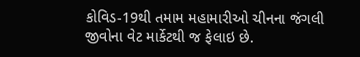કોવિડ-19થી તમામ મહામારીઓ ચીનના જંગલી જીવોના વેટ માર્કેટથી જ ફેલાઇ છે.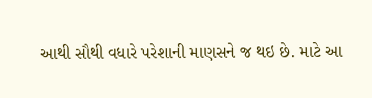આથી સૌથી વધારે પરેશાની માણસને જ થઇ છે. માટે આ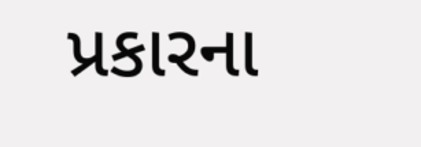પ્રકારના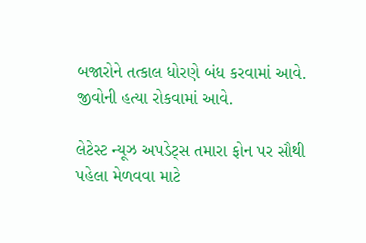બજારોને તત્કાલ ધોરણે બંધ કરવામાં આવે. જીવોની હત્યા રોકવામાં આવે.

લેટેસ્ટ ન્યૂઝ અપડેટ્સ તમારા ફોન પર સૌથી પહેલા મેળવવા માટે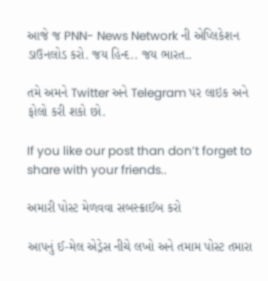આજે જ PNN- News Network ની એપ્લિકેશન ડાઉનલોડ કરો. જય હિન્દ.. જય ભારત..

તમે અમને Twitter અને Telegram પર લાઇક અને ફોલો કરી શકો છો.

If you like our post than don’t forget to share with your friends..

અમારી પોસ્ટ મેળવવા સબસ્ક્રાઈબ કરો

આપનું ઈ-મેલ એડ્રેસ નીચે લખો અને તમામ પોસ્ટ તમારા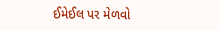ઈમેઈલ પર મેળવો